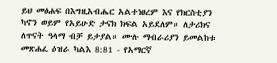ይህ መፅሐፍ በእግዚአብሔር አልተነፀረም እና የክርስቲያን ካኖን ወይም የአይሁድ ታናክ ክፍል አይደለም። ለታሪክና ለጥናት ዓላማ ብቻ ይታያል። ሙሉ ማብራሪያን ይመልከቱ መጽሐፈ ዕዝራ ካልእ 8:81 - የአማርኛ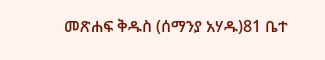መጽሐፍ ቅዱስ (ሰማንያ አሃዱ)81 ቤተ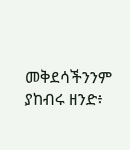መቅደሳችንንም ያከብሩ ዘንድ፥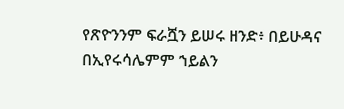የጽዮንንም ፍራሿን ይሠሩ ዘንድ፥ በይሁዳና በኢየሩሳሌምም ኀይልን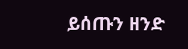ይሰጡን ዘንድ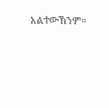አልተውኸንም።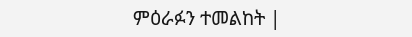ምዕራፉን ተመልከት |